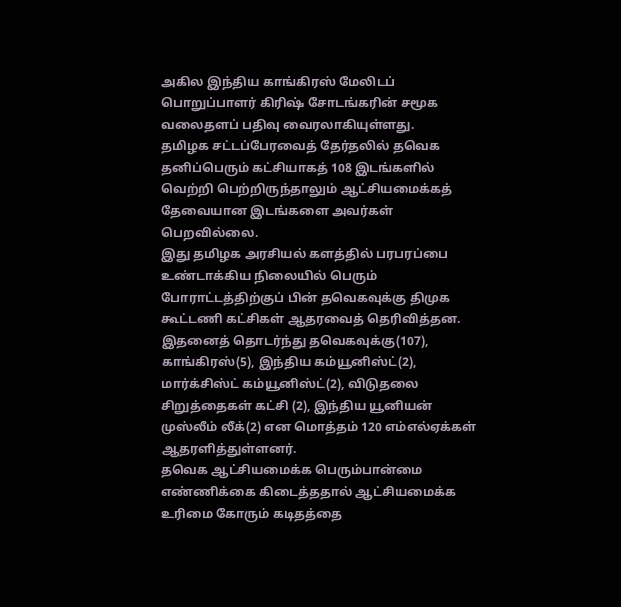அகில இந்திய காங்கிரஸ் மேலிடப் பொறுப்பாளர் கிரிஷ் சோடங்கரின் சமூக வலைதளப் பதிவு வைரலாகியுள்ளது.
தமிழக சட்டப்பேரவைத் தேர்தலில் தவெக தனிப்பெரும் கட்சியாகத் 108 இடங்களில் வெற்றி பெற்றிருந்தாலும் ஆட்சியமைக்கத் தேவையான இடங்களை அவர்கள் பெறவில்லை.
இது தமிழக அரசியல் களத்தில் பரபரப்பை உண்டாக்கிய நிலையில் பெரும் போராட்டத்திற்குப் பின் தவெகவுக்கு திமுக கூட்டணி கட்சிகள் ஆதரவைத் தெரிவித்தன.
இதனைத் தொடர்ந்து தவெகவுக்கு(107), காங்கிரஸ்(5), இந்திய கம்யூனிஸ்ட்(2), மார்க்சிஸ்ட் கம்யூனிஸ்ட்(2), விடுதலை சிறுத்தைகள் கட்சி (2), இந்திய யூனியன் முஸ்லீம் லீக்(2) என மொத்தம் 120 எம்எல்ஏக்கள் ஆதரளித்துள்ளனர்.
தவெக ஆட்சியமைக்க பெரும்பான்மை எண்ணிக்கை கிடைத்ததால் ஆட்சியமைக்க உரிமை கோரும் கடிதத்தை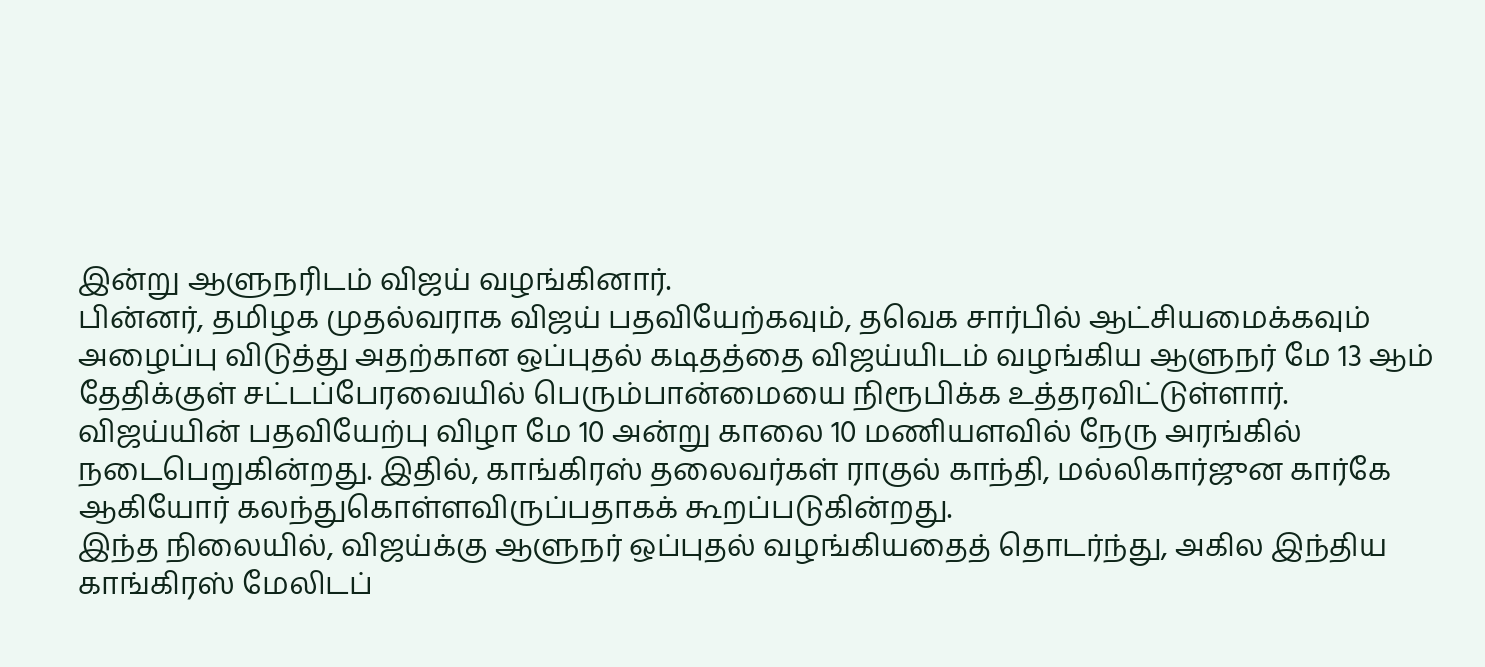இன்று ஆளுநரிடம் விஜய் வழங்கினார்.
பின்னர், தமிழக முதல்வராக விஜய் பதவியேற்கவும், தவெக சார்பில் ஆட்சியமைக்கவும் அழைப்பு விடுத்து அதற்கான ஒப்புதல் கடிதத்தை விஜய்யிடம் வழங்கிய ஆளுநர் மே 13 ஆம் தேதிக்குள் சட்டப்பேரவையில் பெரும்பான்மையை நிரூபிக்க உத்தரவிட்டுள்ளார்.
விஜய்யின் பதவியேற்பு விழா மே 10 அன்று காலை 10 மணியளவில் நேரு அரங்கில் நடைபெறுகின்றது. இதில், காங்கிரஸ் தலைவர்கள் ராகுல் காந்தி, மல்லிகார்ஜுன கார்கே ஆகியோர் கலந்துகொள்ளவிருப்பதாகக் கூறப்படுகின்றது.
இந்த நிலையில், விஜய்க்கு ஆளுநர் ஒப்புதல் வழங்கியதைத் தொடர்ந்து, அகில இந்திய காங்கிரஸ் மேலிடப்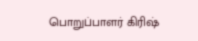பொறுப்பாளர் கிரிஷ்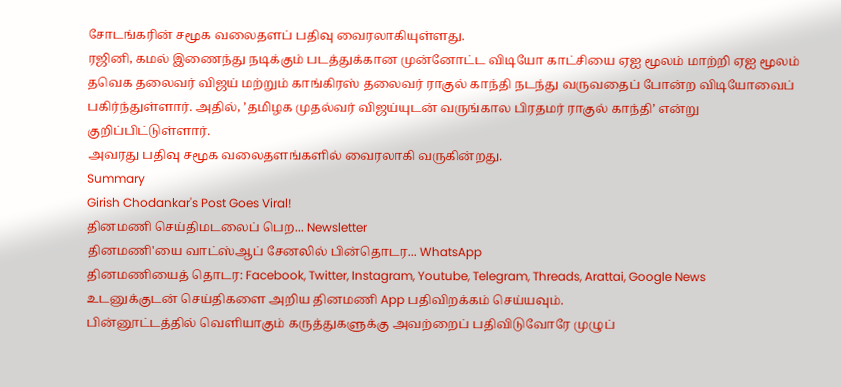சோடங்கரின் சமூக வலைதளப் பதிவு வைரலாகியுள்ளது.
ரஜினி, கமல் இணைந்து நடிக்கும் படத்துக்கான முன்னோட்ட விடியோ காட்சியை ஏஐ மூலம் மாற்றி ஏஐ மூலம் தவெக தலைவர் விஜய் மற்றும் காங்கிரஸ் தலைவர் ராகுல் காந்தி நடந்து வருவதைப் போன்ற விடியோவைப் பகிர்ந்துள்ளார். அதில், ’தமிழக முதல்வர் விஜய்யுடன் வருங்கால பிரதமர் ராகுல் காந்தி’ என்று குறிப்பிட்டுள்ளார்.
அவரது பதிவு சமூக வலைதளங்களில் வைரலாகி வருகின்றது.
Summary
Girish Chodankar's Post Goes Viral!
தினமணி செய்திமடலைப் பெற... Newsletter
தினமணி'யை வாட்ஸ்ஆப் சேனலில் பின்தொடர... WhatsApp
தினமணியைத் தொடர: Facebook, Twitter, Instagram, Youtube, Telegram, Threads, Arattai, Google News
உடனுக்குடன் செய்திகளை அறிய தினமணி App பதிவிறக்கம் செய்யவும்.
பின்னூட்டத்தில் வெளியாகும் கருத்துகளுக்கு அவற்றைப் பதிவிடுவோரே முழுப்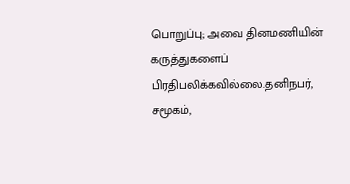பொறுப்பு; அவை தினமணியின் கருத்துகளைப் பிரதிபலிக்கவில்லை.தனிநபர், சமூகம்,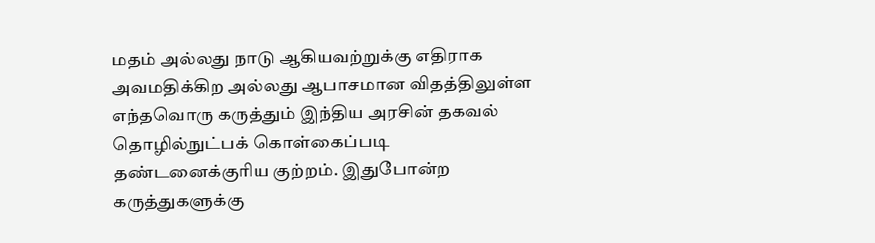மதம் அல்லது நாடு ஆகியவற்றுக்கு எதிராக அவமதிக்கிற அல்லது ஆபாசமான விதத்திலுள்ள எந்தவொரு கருத்தும் இந்திய அரசின் தகவல் தொழில்நுட்பக் கொள்கைப்படி தண்டனைக்குரிய குற்றம். இதுபோன்ற கருத்துகளுக்கு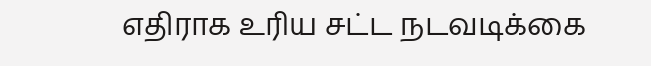எதிராக உரிய சட்ட நடவடிக்கை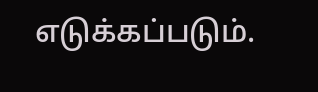எடுக்கப்படும்.